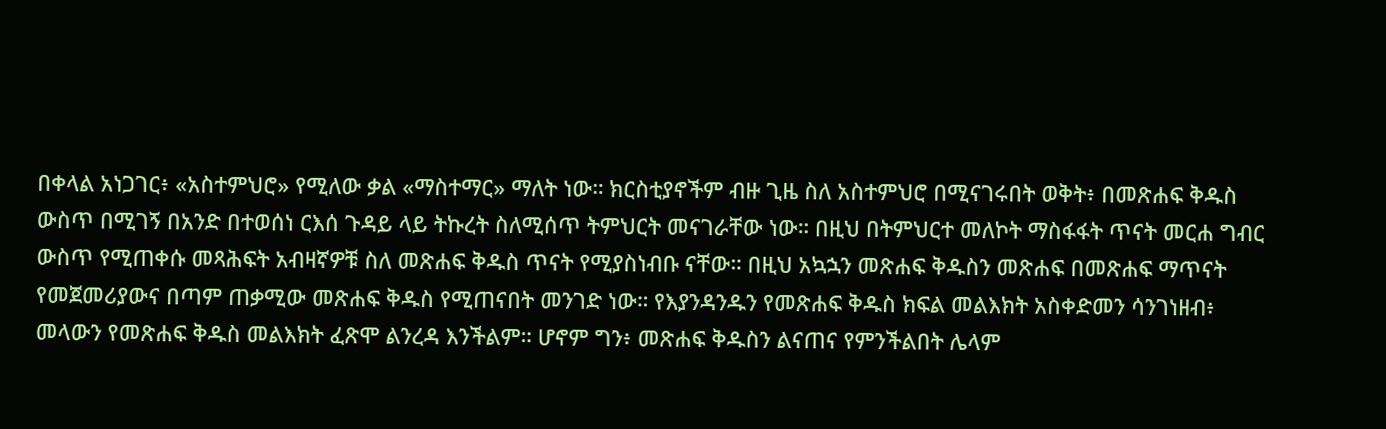በቀላል አነጋገር፥ «አስተምህሮ» የሚለው ቃል «ማስተማር» ማለት ነው። ክርስቲያኖችም ብዙ ጊዜ ስለ አስተምህሮ በሚናገሩበት ወቅት፥ በመጽሐፍ ቅዱስ ውስጥ በሚገኝ በአንድ በተወሰነ ርእሰ ጉዳይ ላይ ትኩረት ስለሚሰጥ ትምህርት መናገራቸው ነው። በዚህ በትምህርተ መለኮት ማስፋፋት ጥናት መርሐ ግብር ውስጥ የሚጠቀሱ መጻሕፍት አብዛኛዎቹ ስለ መጽሐፍ ቅዱስ ጥናት የሚያስነብቡ ናቸው። በዚህ አኳኋን መጽሐፍ ቅዱስን መጽሐፍ በመጽሐፍ ማጥናት የመጀመሪያውና በጣም ጠቃሚው መጽሐፍ ቅዱስ የሚጠናበት መንገድ ነው። የእያንዳንዱን የመጽሐፍ ቅዱስ ክፍል መልእክት አስቀድመን ሳንገነዘብ፥ መላውን የመጽሐፍ ቅዱስ መልእክት ፈጽሞ ልንረዳ እንችልም። ሆኖም ግን፥ መጽሐፍ ቅዱስን ልናጠና የምንችልበት ሌላም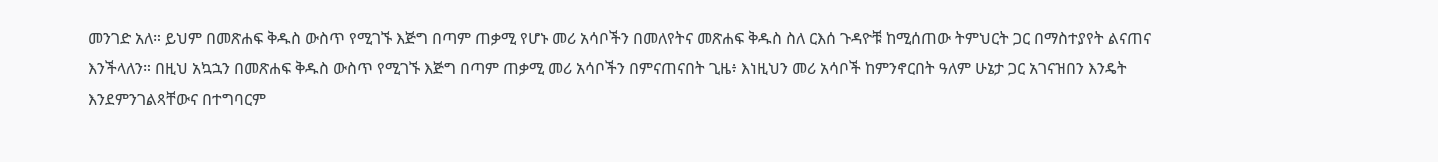መንገድ አለ። ይህም በመጽሐፍ ቅዱስ ውስጥ የሚገኙ እጅግ በጣም ጠቃሚ የሆኑ መሪ አሳቦችን በመለየትና መጽሐፍ ቅዱስ ስለ ርእሰ ጉዳዮቹ ከሚሰጠው ትምህርት ጋር በማስተያየት ልናጠና እንችላለን። በዚህ አኳኋን በመጽሐፍ ቅዱስ ውስጥ የሚገኙ እጅግ በጣም ጠቃሚ መሪ አሳቦችን በምናጠናበት ጊዜ፥ እነዚህን መሪ አሳቦች ከምንኖርበት ዓለም ሁኔታ ጋር አገናዝበን እንዴት እንደምንገልጻቸውና በተግባርም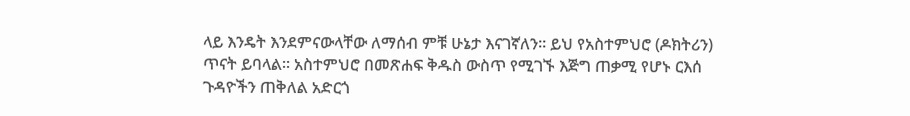ላይ እንዴት እንደምናውላቸው ለማሰብ ምቹ ሁኔታ እናገኛለን። ይህ የአስተምህሮ (ዶክትሪን) ጥናት ይባላል። አስተምህሮ በመጽሐፍ ቅዱስ ውስጥ የሚገኙ እጅግ ጠቃሚ የሆኑ ርእሰ ጉዳዮችን ጠቅለል አድርጎ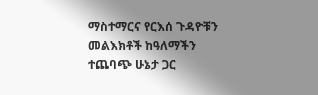ማስተማርና የርእሰ ጉዳዮቹን መልእክቶች ከዓለማችን ተጨባጭ ሁኔታ ጋር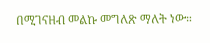በሚገናዘብ መልኩ መግለጽ ማለት ነው።